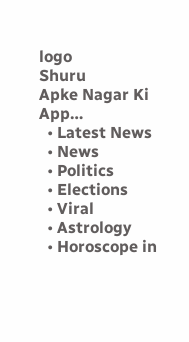logo
Shuru
Apke Nagar Ki App…
  • Latest News
  • News
  • Politics
  • Elections
  • Viral
  • Astrology
  • Horoscope in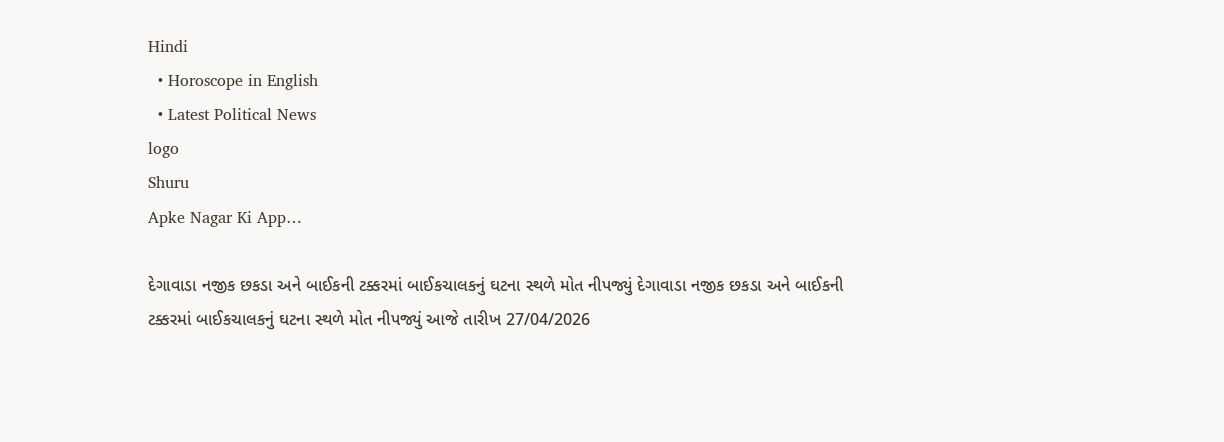Hindi
  • Horoscope in English
  • Latest Political News
logo
Shuru
Apke Nagar Ki App…

દેગાવાડા નજીક છકડા અને બાઈકની ટક્કરમાં બાઈકચાલકનું ઘટના સ્થળે મોત નીપજ્યું દેગાવાડા નજીક છકડા અને બાઈકની ટક્કરમાં બાઈકચાલકનું ઘટના સ્થળે મોત નીપજ્યું આજે તારીખ 27/04/2026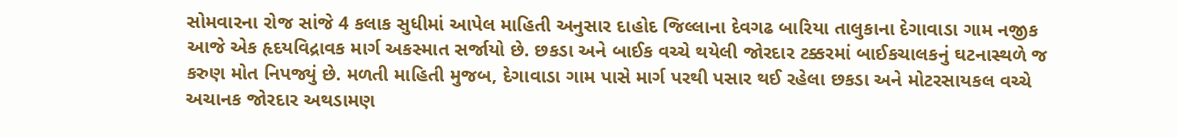સોમવારના રોજ સાંજે 4 કલાક સુધીમાં આપેલ માહિતી અનુસાર દાહોદ જિલ્લાના દેવગઢ બારિયા તાલુકાના દેગાવાડા ગામ નજીક આજે એક હૃદયવિદ્રાવક માર્ગ અકસ્માત સર્જાયો છે. છકડા અને બાઈક વચ્ચે થયેલી જોરદાર ટક્કરમાં બાઈકચાલકનું ઘટનાસ્થળે જ કરુણ મોત નિપજ્યું છે. મળતી માહિતી મુજબ, દેગાવાડા ગામ પાસે માર્ગ પરથી પસાર થઈ રહેલા છકડા અને મોટરસાયકલ વચ્ચે અચાનક જોરદાર અથડામણ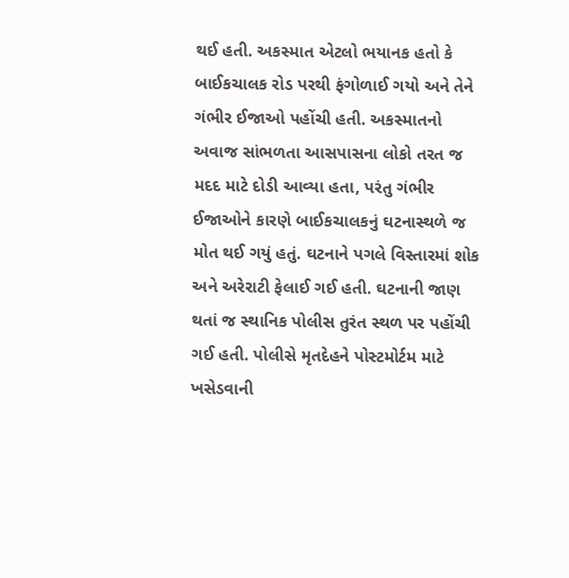થઈ હતી. અકસ્માત એટલો ભયાનક હતો કે બાઈકચાલક રોડ પરથી ફંગોળાઈ ગયો અને તેને ગંભીર ઈજાઓ પહોંચી હતી. અકસ્માતનો અવાજ સાંભળતા આસપાસના લોકો તરત જ મદદ માટે દોડી આવ્યા હતા, પરંતુ ગંભીર ઈજાઓને કારણે બાઈકચાલકનું ઘટનાસ્થળે જ મોત થઈ ગયું હતું. ઘટનાને પગલે વિસ્તારમાં શોક અને અરેરાટી ફેલાઈ ગઈ હતી. ઘટનાની જાણ થતાં જ સ્થાનિક પોલીસ તુરંત સ્થળ પર પહોંચી ગઈ હતી. પોલીસે મૃતદેહને પોસ્ટમોર્ટમ માટે ખસેડવાની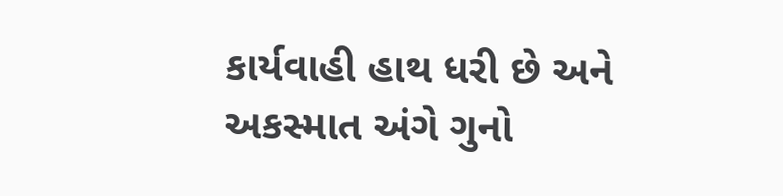કાર્યવાહી હાથ ધરી છે અને અકસ્માત અંગે ગુનો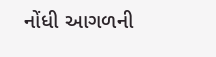નોંધી આગળની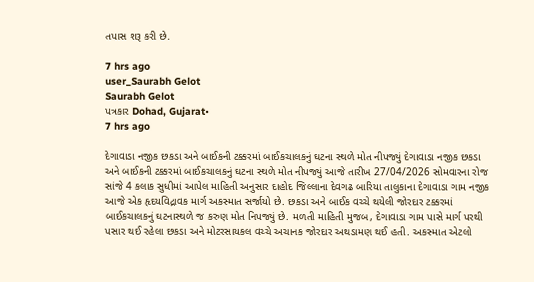તપાસ શરૂ કરી છે.

7 hrs ago
user_Saurabh Gelot
Saurabh Gelot
પત્રકાર Dohad, Gujarat•
7 hrs ago

દેગાવાડા નજીક છકડા અને બાઈકની ટક્કરમાં બાઈકચાલકનું ઘટના સ્થળે મોત નીપજ્યું દેગાવાડા નજીક છકડા અને બાઈકની ટક્કરમાં બાઈકચાલકનું ઘટના સ્થળે મોત નીપજ્યું આજે તારીખ 27/04/2026 સોમવારના રોજ સાંજે 4 કલાક સુધીમાં આપેલ માહિતી અનુસાર દાહોદ જિલ્લાના દેવગઢ બારિયા તાલુકાના દેગાવાડા ગામ નજીક આજે એક હૃદયવિદ્રાવક માર્ગ અકસ્માત સર્જાયો છે. છકડા અને બાઈક વચ્ચે થયેલી જોરદાર ટક્કરમાં બાઈકચાલકનું ઘટનાસ્થળે જ કરુણ મોત નિપજ્યું છે. મળતી માહિતી મુજબ, દેગાવાડા ગામ પાસે માર્ગ પરથી પસાર થઈ રહેલા છકડા અને મોટરસાયકલ વચ્ચે અચાનક જોરદાર અથડામણ થઈ હતી. અકસ્માત એટલો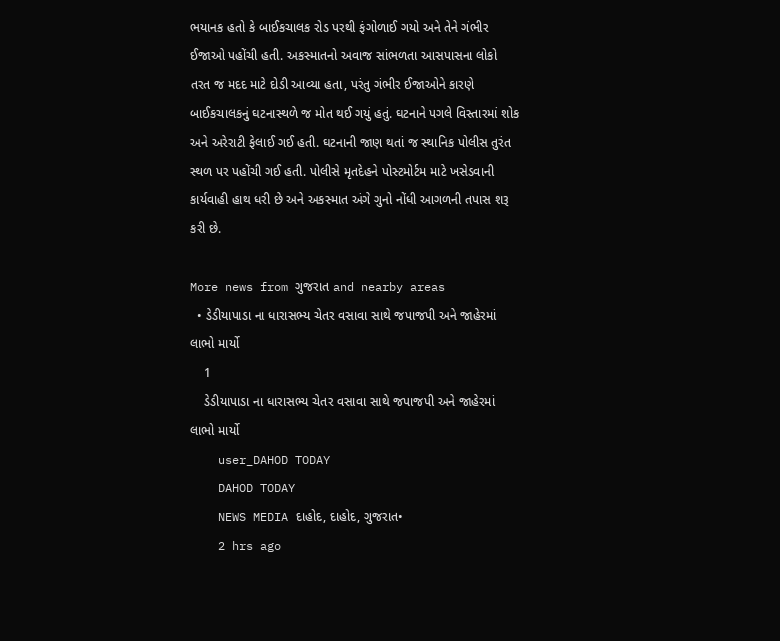ભયાનક હતો કે બાઈકચાલક રોડ પરથી ફંગોળાઈ ગયો અને તેને ગંભીર ઈજાઓ પહોંચી હતી. અકસ્માતનો અવાજ સાંભળતા આસપાસના લોકો તરત જ મદદ માટે દોડી આવ્યા હતા, પરંતુ ગંભીર ઈજાઓને કારણે બાઈકચાલકનું ઘટનાસ્થળે જ મોત થઈ ગયું હતું. ઘટનાને પગલે વિસ્તારમાં શોક અને અરેરાટી ફેલાઈ ગઈ હતી. ઘટનાની જાણ થતાં જ સ્થાનિક પોલીસ તુરંત સ્થળ પર પહોંચી ગઈ હતી. પોલીસે મૃતદેહને પોસ્ટમોર્ટમ માટે ખસેડવાની કાર્યવાહી હાથ ધરી છે અને અકસ્માત અંગે ગુનો નોંધી આગળની તપાસ શરૂ કરી છે.

More news from ગુજરાત and nearby areas
  • ડેડીયાપાડા ના ધારાસભ્ય ચેતર વસાવા સાથે જપાજપી અને જાહેરમાં લાભો માર્યો
    1
    ડેડીયાપાડા ના ધારાસભ્ય ચેતર વસાવા સાથે જપાજપી અને જાહેરમાં લાભો માર્યો
    user_DAHOD TODAY
    DAHOD TODAY
    NEWS MEDIA દાહોદ, દાહોદ, ગુજરાત•
    2 hrs ago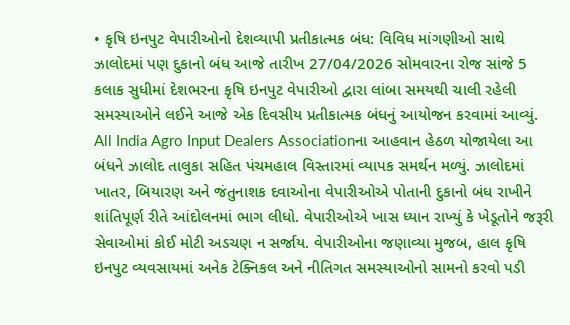• કૃષિ ઇનપુટ વેપારીઓનો દેશવ્યાપી પ્રતીકાત્મક બંધ: વિવિધ માંગણીઓ સાથે ઝાલોદમાં પણ દુકાનો બંધ આજે તારીખ 27/04/2026 સોમવારના રોજ સાંજે 5 કલાક સુધીમાં દેશભરના કૃષિ ઇનપુટ વેપારીઓ દ્વારા લાંબા સમયથી ચાલી રહેલી સમસ્યાઓને લઈને આજે એક દિવસીય પ્રતીકાત્મક બંધનું આયોજન કરવામાં આવ્યું. All India Agro Input Dealers Associationના આહવાન હેઠળ યોજાયેલા આ બંધને ઝાલોદ તાલુકા સહિત પંચમહાલ વિસ્તારમાં વ્યાપક સમર્થન મળ્યું. ઝાલોદમાં ખાતર, બિયારણ અને જંતુનાશક દવાઓના વેપારીઓએ પોતાની દુકાનો બંધ રાખીને શાંતિપૂર્ણ રીતે આંદોલનમાં ભાગ લીધો. વેપારીઓએ ખાસ ધ્યાન રાખ્યું કે ખેડૂતોને જરૂરી સેવાઓમાં કોઈ મોટી અડચણ ન સર્જાય. વેપારીઓના જણાવ્યા મુજબ, હાલ કૃષિ ઇનપુટ વ્યવસાયમાં અનેક ટેક્નિકલ અને નીતિગત સમસ્યાઓનો સામનો કરવો પડી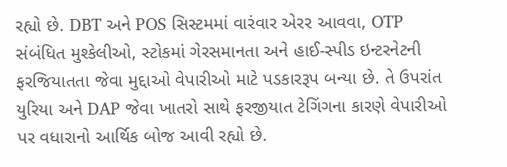રહ્યો છે. DBT અને POS સિસ્ટમમાં વારંવાર એરર આવવા, OTP સંબંધિત મુશ્કેલીઓ, સ્ટોકમાં ગેરસમાનતા અને હાઈ-સ્પીડ ઇન્ટરનેટની ફરજિયાતતા જેવા મુદ્દાઓ વેપારીઓ માટે પડકારરૂપ બન્યા છે. તે ઉપરાંત યુરિયા અને DAP જેવા ખાતરો સાથે ફરજીયાત ટેગિંગના કારણે વેપારીઓ પર વધારાનો આર્થિક બોજ આવી રહ્યો છે.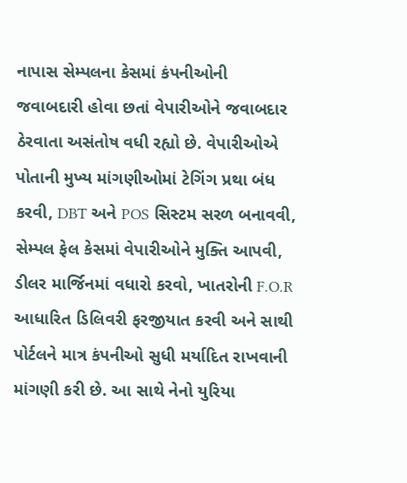નાપાસ સેમ્પલના કેસમાં કંપનીઓની જવાબદારી હોવા છતાં વેપારીઓને જવાબદાર ઠેરવાતા અસંતોષ વધી રહ્યો છે. વેપારીઓએ પોતાની મુખ્ય માંગણીઓમાં ટેગિંગ પ્રથા બંધ કરવી, DBT અને POS સિસ્ટમ સરળ બનાવવી, સેમ્પલ ફેલ કેસમાં વેપારીઓને મુક્તિ આપવી, ડીલર માર્જિનમાં વધારો કરવો, ખાતરોની F.O.R આધારિત ડિલિવરી ફરજીયાત કરવી અને સાથી પોર્ટલને માત્ર કંપનીઓ સુધી મર્યાદિત રાખવાની માંગણી કરી છે. આ સાથે નેનો યુરિયા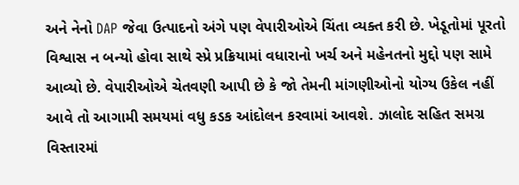અને નેનો DAP જેવા ઉત્પાદનો અંગે પણ વેપારીઓએ ચિંતા વ્યક્ત કરી છે. ખેડૂતોમાં પૂરતો વિશ્વાસ ન બન્યો હોવા સાથે સ્પ્રે પ્રક્રિયામાં વધારાનો ખર્ચ અને મહેનતનો મુદ્દો પણ સામે આવ્યો છે. વેપારીઓએ ચેતવણી આપી છે કે જો તેમની માંગણીઓનો યોગ્ય ઉકેલ નહીં આવે તો આગામી સમયમાં વધુ કડક આંદોલન કરવામાં આવશે. ઝાલોદ સહિત સમગ્ર વિસ્તારમાં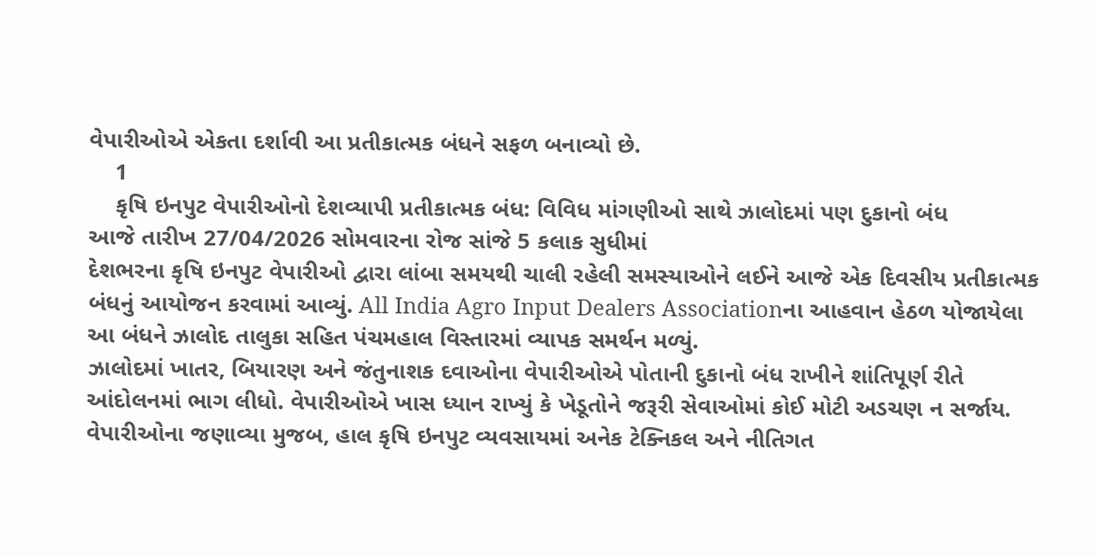વેપારીઓએ એકતા દર્શાવી આ પ્રતીકાત્મક બંધને સફળ બનાવ્યો છે.
    1
    કૃષિ ઇનપુટ વેપારીઓનો દેશવ્યાપી પ્રતીકાત્મક બંધ: વિવિધ માંગણીઓ સાથે ઝાલોદમાં પણ દુકાનો બંધ
આજે તારીખ 27/04/2026 સોમવારના રોજ સાંજે 5 કલાક સુધીમાં
દેશભરના કૃષિ ઇનપુટ વેપારીઓ દ્વારા લાંબા સમયથી ચાલી રહેલી સમસ્યાઓને લઈને આજે એક દિવસીય પ્રતીકાત્મક બંધનું આયોજન કરવામાં આવ્યું. All India Agro Input Dealers Associationના આહવાન હેઠળ યોજાયેલા આ બંધને ઝાલોદ તાલુકા સહિત પંચમહાલ વિસ્તારમાં વ્યાપક સમર્થન મળ્યું.
ઝાલોદમાં ખાતર, બિયારણ અને જંતુનાશક દવાઓના વેપારીઓએ પોતાની દુકાનો બંધ રાખીને શાંતિપૂર્ણ રીતે આંદોલનમાં ભાગ લીધો. વેપારીઓએ ખાસ ધ્યાન રાખ્યું કે ખેડૂતોને જરૂરી સેવાઓમાં કોઈ મોટી અડચણ ન સર્જાય.
વેપારીઓના જણાવ્યા મુજબ, હાલ કૃષિ ઇનપુટ વ્યવસાયમાં અનેક ટેક્નિકલ અને નીતિગત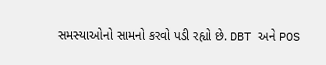સમસ્યાઓનો સામનો કરવો પડી રહ્યો છે. DBT અને POS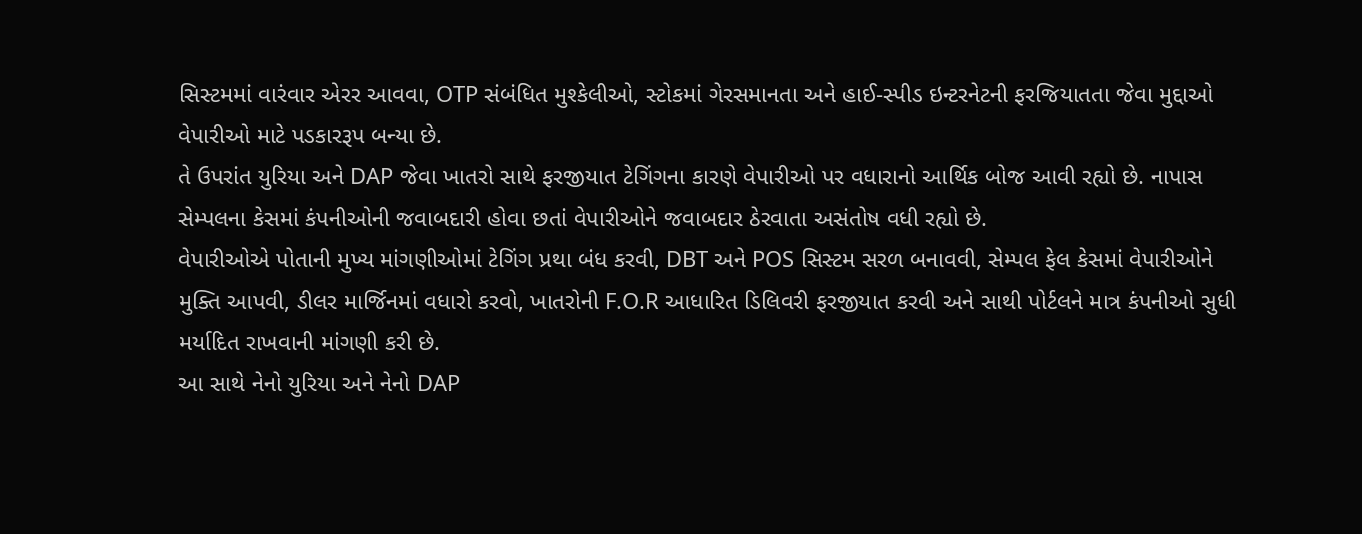સિસ્ટમમાં વારંવાર એરર આવવા, OTP સંબંધિત મુશ્કેલીઓ, સ્ટોકમાં ગેરસમાનતા અને હાઈ-સ્પીડ ઇન્ટરનેટની ફરજિયાતતા જેવા મુદ્દાઓ વેપારીઓ માટે પડકારરૂપ બન્યા છે.
તે ઉપરાંત યુરિયા અને DAP જેવા ખાતરો સાથે ફરજીયાત ટેગિંગના કારણે વેપારીઓ પર વધારાનો આર્થિક બોજ આવી રહ્યો છે. નાપાસ સેમ્પલના કેસમાં કંપનીઓની જવાબદારી હોવા છતાં વેપારીઓને જવાબદાર ઠેરવાતા અસંતોષ વધી રહ્યો છે.
વેપારીઓએ પોતાની મુખ્ય માંગણીઓમાં ટેગિંગ પ્રથા બંધ કરવી, DBT અને POS સિસ્ટમ સરળ બનાવવી, સેમ્પલ ફેલ કેસમાં વેપારીઓને મુક્તિ આપવી, ડીલર માર્જિનમાં વધારો કરવો, ખાતરોની F.O.R આધારિત ડિલિવરી ફરજીયાત કરવી અને સાથી પોર્ટલને માત્ર કંપનીઓ સુધી મર્યાદિત રાખવાની માંગણી કરી છે.
આ સાથે નેનો યુરિયા અને નેનો DAP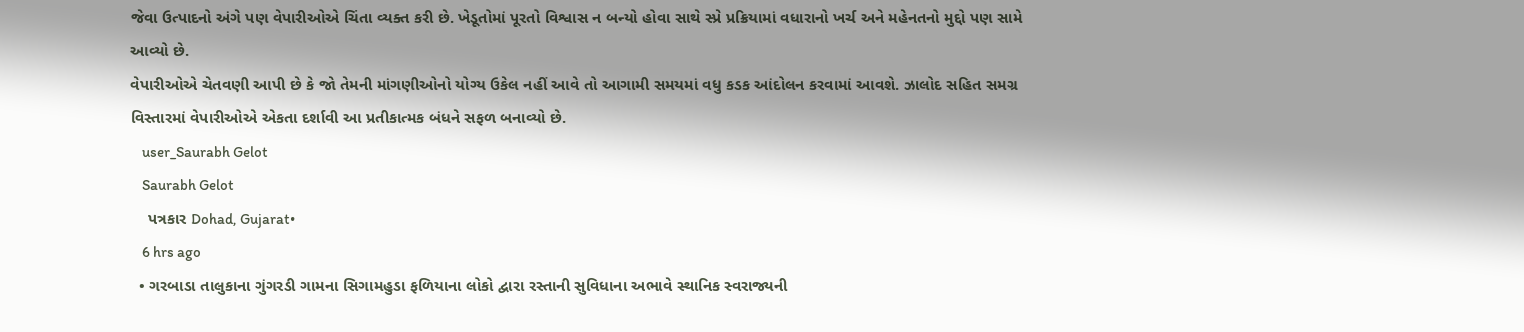જેવા ઉત્પાદનો અંગે પણ વેપારીઓએ ચિંતા વ્યક્ત કરી છે. ખેડૂતોમાં પૂરતો વિશ્વાસ ન બન્યો હોવા સાથે સ્પ્રે પ્રક્રિયામાં વધારાનો ખર્ચ અને મહેનતનો મુદ્દો પણ સામે આવ્યો છે.
વેપારીઓએ ચેતવણી આપી છે કે જો તેમની માંગણીઓનો યોગ્ય ઉકેલ નહીં આવે તો આગામી સમયમાં વધુ કડક આંદોલન કરવામાં આવશે. ઝાલોદ સહિત સમગ્ર વિસ્તારમાં વેપારીઓએ એકતા દર્શાવી આ પ્રતીકાત્મક બંધને સફળ બનાવ્યો છે.
    user_Saurabh Gelot
    Saurabh Gelot
    પત્રકાર Dohad, Gujarat•
    6 hrs ago
  • ગરબાડા તાલુકાના ગુંગરડી ગામના સિગામહુડા ફળિયાના લોકો દ્વારા રસ્તાની સુવિધાના અભાવે સ્થાનિક સ્વરાજ્યની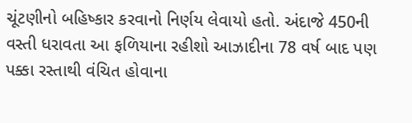ચૂંટણીનો બહિષ્કાર કરવાનો નિર્ણય લેવાયો હતો. અંદાજે 450ની વસ્તી ધરાવતા આ ફળિયાના રહીશો આઝાદીના 78 વર્ષ બાદ પણ પક્કા રસ્તાથી વંચિત હોવાના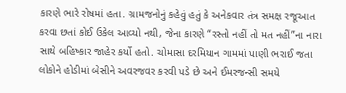કારણે ભારે રોષમાં હતા. ગ્રામજનોનું કહેવું હતું કે અનેકવાર તંત્ર સમક્ષ રજૂઆત કરવા છતાં કોઈ ઉકેલ આવ્યો નથી, જેના કારણે “રસ્તો નહીં તો મત નહીં”ના નારા સાથે બહિષ્કાર જાહેર કર્યો હતો. ચોમાસા દરમિયાન ગામમાં પાણી ભરાઈ જતા લોકોને હોડીમાં બેસીને અવરજવર કરવી પડે છે અને ઈમરજન્સી સમયે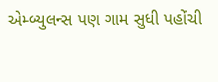એમ્બ્યુલન્સ પણ ગામ સુધી પહોંચી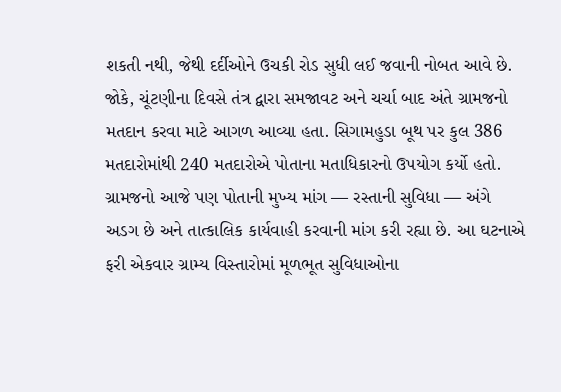શકતી નથી, જેથી દર્દીઓને ઉચકી રોડ સુધી લઈ જવાની નોબત આવે છે. જોકે, ચૂંટણીના દિવસે તંત્ર દ્વારા સમજાવટ અને ચર્ચા બાદ અંતે ગ્રામજનો મતદાન કરવા માટે આગળ આવ્યા હતા. સિગામહુડા બૂથ પર કુલ 386 મતદારોમાંથી 240 મતદારોએ પોતાના મતાધિકારનો ઉપયોગ કર્યો હતો. ગ્રામજનો આજે પણ પોતાની મુખ્ય માંગ — રસ્તાની સુવિધા — અંગે અડગ છે અને તાત્કાલિક કાર્યવાહી કરવાની માંગ કરી રહ્યા છે. આ ઘટનાએ ફરી એકવાર ગ્રામ્ય વિસ્તારોમાં મૂળભૂત સુવિધાઓના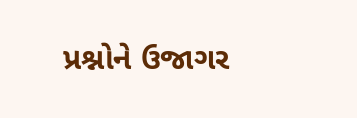પ્રશ્નોને ઉજાગર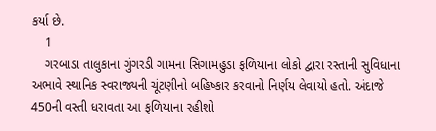કર્યા છે.
    1
    ગરબાડા તાલુકાના ગુંગરડી ગામના સિગામહુડા ફળિયાના લોકો દ્વારા રસ્તાની સુવિધાના અભાવે સ્થાનિક સ્વરાજ્યની ચૂંટણીનો બહિષ્કાર કરવાનો નિર્ણય લેવાયો હતો. અંદાજે 450ની વસ્તી ધરાવતા આ ફળિયાના રહીશો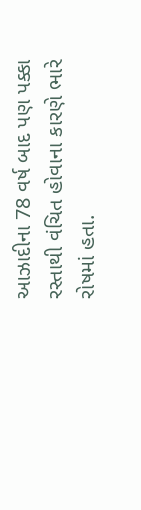આઝાદીના 78 વર્ષ બાદ પણ પક્કા રસ્તાથી વંચિત હોવાના કારણે ભારે રોષમાં હતા.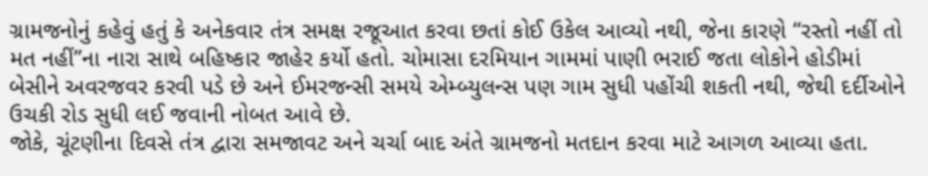ગ્રામજનોનું કહેવું હતું કે અનેકવાર તંત્ર સમક્ષ રજૂઆત કરવા છતાં કોઈ ઉકેલ આવ્યો નથી, જેના કારણે “રસ્તો નહીં તો મત નહીં”ના નારા સાથે બહિષ્કાર જાહેર કર્યો હતો. ચોમાસા દરમિયાન ગામમાં પાણી ભરાઈ જતા લોકોને હોડીમાં બેસીને અવરજવર કરવી પડે છે અને ઈમરજન્સી સમયે એમ્બ્યુલન્સ પણ ગામ સુધી પહોંચી શકતી નથી, જેથી દર્દીઓને ઉચકી રોડ સુધી લઈ જવાની નોબત આવે છે.
જોકે, ચૂંટણીના દિવસે તંત્ર દ્વારા સમજાવટ અને ચર્ચા બાદ અંતે ગ્રામજનો મતદાન કરવા માટે આગળ આવ્યા હતા.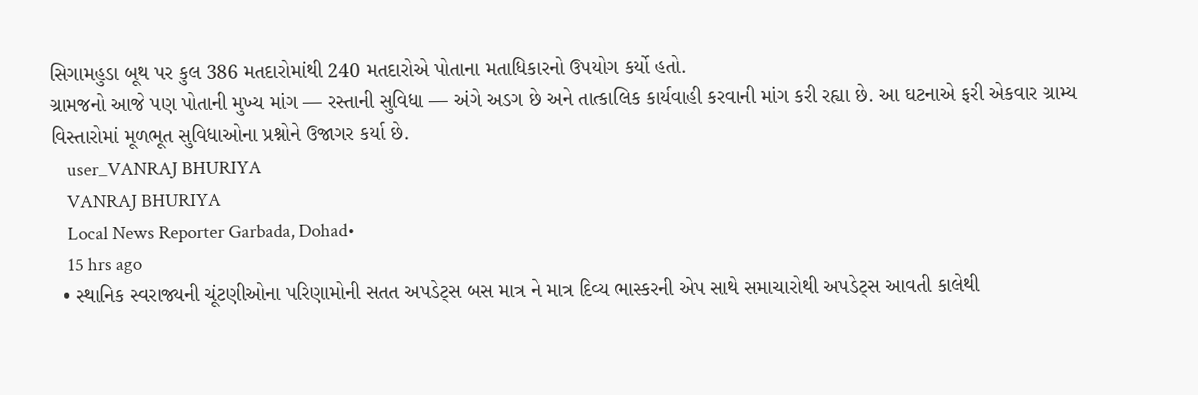સિગામહુડા બૂથ પર કુલ 386 મતદારોમાંથી 240 મતદારોએ પોતાના મતાધિકારનો ઉપયોગ કર્યો હતો.
ગ્રામજનો આજે પણ પોતાની મુખ્ય માંગ — રસ્તાની સુવિધા — અંગે અડગ છે અને તાત્કાલિક કાર્યવાહી કરવાની માંગ કરી રહ્યા છે. આ ઘટનાએ ફરી એકવાર ગ્રામ્ય વિસ્તારોમાં મૂળભૂત સુવિધાઓના પ્રશ્નોને ઉજાગર કર્યા છે.
    user_VANRAJ BHURIYA
    VANRAJ BHURIYA
    Local News Reporter Garbada, Dohad•
    15 hrs ago
  • સ્થાનિક સ્વરાજ્યની ચૂંટણીઓના પરિણામોની સતત અપડેટ્સ બસ માત્ર ને માત્ર દિવ્ય ભાસ્કરની એપ સાથે સમાચારોથી અપડેટ્સ આવતી‌ કાલેથી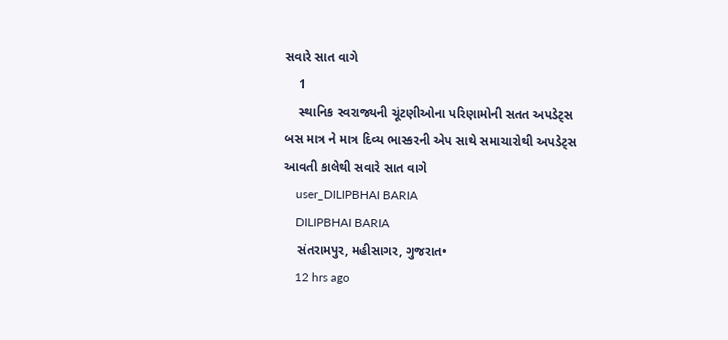સવારે સાત‌ વાગે
    1
    સ્થાનિક સ્વરાજ્યની ચૂંટણીઓના પરિણામોની સતત અપડેટ્સ બસ માત્ર ને માત્ર દિવ્ય ભાસ્કરની એપ સાથે સમાચારોથી અપડેટ્સ આવતી‌ કાલેથી સવારે સાત‌ વાગે
    user_DILIPBHAI BARIA
    DILIPBHAI BARIA
    સંતરામપુર, મહીસાગર, ગુજરાત•
    12 hrs ago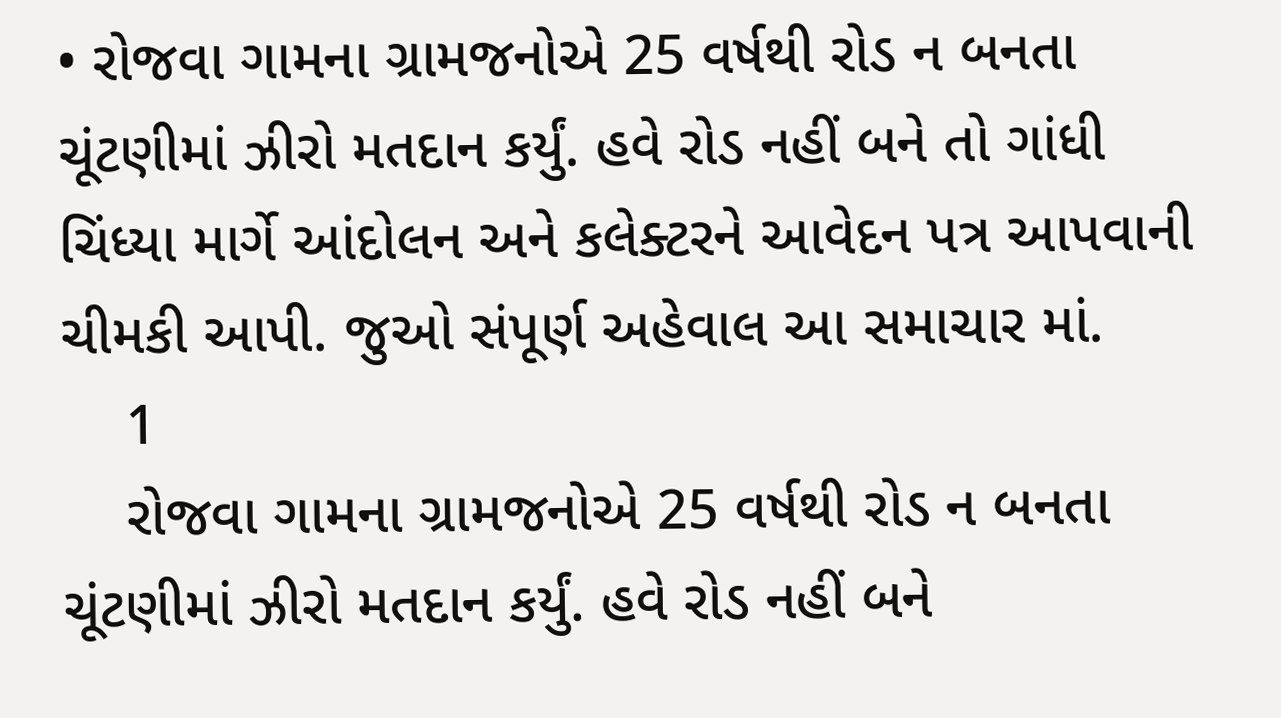• રોજવા ગામના ગ્રામજનોએ 25 વર્ષથી રોડ ન બનતા ચૂંટણીમાં ઝીરો મતદાન કર્યું. હવે રોડ નહીં બને તો ગાંધી ચિંધ્યા માર્ગે આંદોલન અને કલેક્ટરને આવેદન પત્ર આપવાની ચીમકી આપી. જુઓ સંપૂર્ણ અહેવાલ આ સમાચાર માં.
    1
    રોજવા ગામના ગ્રામજનોએ 25 વર્ષથી રોડ ન બનતા ચૂંટણીમાં ઝીરો મતદાન કર્યું. હવે રોડ નહીં બને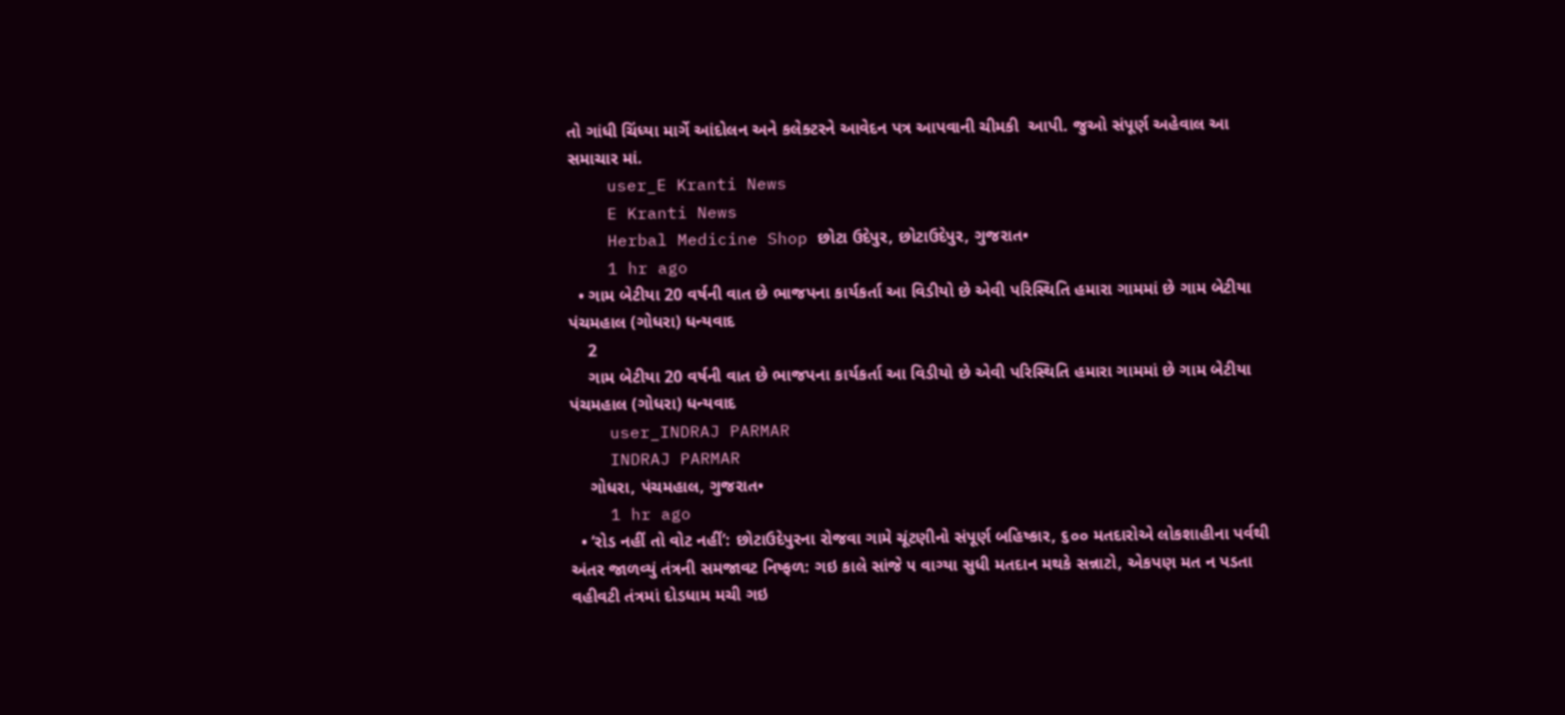તો ગાંધી ચિંધ્યા માર્ગે આંદોલન અને કલેક્ટરને આવેદન પત્ર આપવાની ચીમકી  આપી. જુઓ સંપૂર્ણ અહેવાલ આ સમાચાર માં.
    user_E Kranti News
    E Kranti News
    Herbal Medicine Shop છોટા ઉદેપુર, છોટાઉદેપુર, ગુજરાત•
    1 hr ago
  • ગામ બેટીયા 20 વર્ષની વાત છે ભાજપના કાર્યકર્તા આ વિડીયો છે એવી પરિસ્થિતિ હમારા ગામમાં છે ગામ બેટીયા પંચમહાલ (ગોધરા) ધન્યવાદ
    2
    ગામ બેટીયા 20 વર્ષની વાત છે ભાજપના કાર્યકર્તા આ વિડીયો છે એવી પરિસ્થિતિ હમારા ગામમાં છે ગામ બેટીયા પંચમહાલ (ગોધરા) ધન્યવાદ
    user_INDRAJ PARMAR
    INDRAJ PARMAR
    ગોધરા, પંચમહાલ, ગુજરાત•
    1 hr ago
  • ‘રોડ નહીં તો વોટ નહીં’: છોટાઉદેપુરના રોજવા ગામે ચૂંટણીનો સંપૂર્ણ બહિષ્કાર, ૬૦૦ મતદારોએ લોકશાહીના પર્વથી અંતર જાળવ્યું તંત્રની સમજાવટ નિષ્ફળ: ગઇ કાલે સાંજે ૫ વાગ્યા સુધી મતદાન મથકે સન્નાટો, એકપણ મત ન પડતા વહીવટી તંત્રમાં દોડધામ મચી ગઇ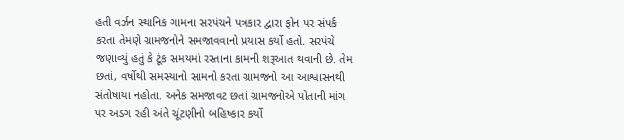હતી વર્ઝન સ્થાનિક ગામના સરપંચને પત્રકાર દ્વારા ફોન પર સંપર્ક કરતા તેમણે ગ્રામજનોને સમજાવવાનો પ્રયાસ કર્યો હતો. સરપંચે જણાવ્યું હતું કે ટૂંક સમયમાં રસ્તાના કામની શરૂઆત થવાની છે. તેમ છતાં, વર્ષોથી સમસ્યાનો સામનો કરતા ગ્રામજનો આ આશ્વાસનથી સંતોષાયા નહોતા. અનેક સમજાવટ છતાં ગ્રામજનોએ પોતાની માંગ પર અડગ રહી અંતે ચૂંટણીનો બહિષ્કાર કર્યો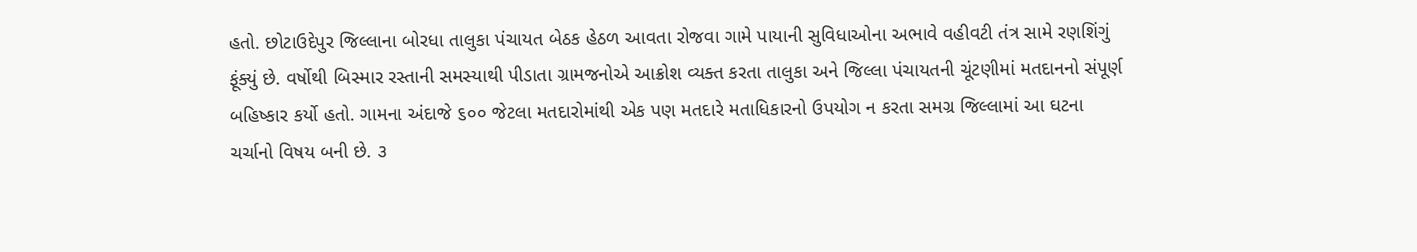હતો. છોટાઉદેપુર જિલ્લાના બોરધા તાલુકા પંચાયત બેઠક હેઠળ આવતા રોજવા ગામે પાયાની સુવિધાઓના અભાવે વહીવટી તંત્ર સામે રણશિંગું ફૂંક્યું છે. વર્ષોથી બિસ્માર રસ્તાની સમસ્યાથી પીડાતા ગ્રામજનોએ આક્રોશ વ્યક્ત કરતા તાલુકા અને જિલ્લા પંચાયતની ચૂંટણીમાં મતદાનનો સંપૂર્ણ બહિષ્કાર કર્યો હતો. ગામના અંદાજે ૬૦૦ જેટલા મતદારોમાંથી એક પણ મતદારે મતાધિકારનો ઉપયોગ ન કરતા સમગ્ર જિલ્લામાં આ ઘટના ચર્ચાનો વિષય બની છે. ૩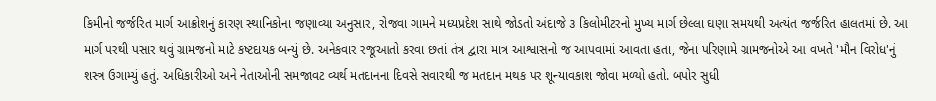કિમીનો જર્જરિત માર્ગ આક્રોશનું કારણ સ્થાનિકોના જણાવ્યા અનુસાર, રોજવા ગામને મધ્યપ્રદેશ સાથે જોડતો અંદાજે ૩ કિલોમીટરનો મુખ્ય માર્ગ છેલ્લા ઘણા સમયથી અત્યંત જર્જરિત હાલતમાં છે. આ માર્ગ પરથી પસાર થવું ગ્રામજનો માટે કષ્ટદાયક બન્યું છે. અનેકવાર રજૂઆતો કરવા છતાં તંત્ર દ્વારા માત્ર આશ્વાસનો જ આપવામાં આવતા હતા, જેના પરિણામે ગ્રામજનોએ આ વખતે 'મૌન વિરોધ'નું શસ્ત્ર ઉગામ્યું હતું. અધિકારીઓ અને નેતાઓની સમજાવટ વ્યર્થ મતદાનના દિવસે સવારથી જ મતદાન મથક પર શૂન્યાવકાશ જોવા મળ્યો હતો. બપોર સુધી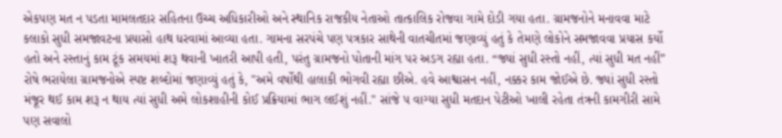એકપણ મત ન પડતા મામલતદાર સહિતના ઉચ્ચ અધિકારીઓ અને સ્થાનિક રાજકીય નેતાઓ તાત્કાલિક રોજવા ગામે દોડી ગયા હતા. ગ્રામજનોને મનાવવા માટે કલાકો સુધી સમજાવટના પ્રયાસો હાથ ધરવામાં આવ્યા હતા. ગામના સરપંચે પણ પત્રકાર સાથેની વાતચીતમાં જણાવ્યું હતું કે તેમણે લોકોને સમજાવવા પ્રયાસ કર્યો હતો અને રસ્તાનું કામ ટૂંક સમયમાં શરૂ થવાની ખાતરી આપી હતી, પરંતુ ગ્રામજનો પોતાની માંગ પર અડગ રહ્યા હતા. “જ્યાં સુધી રસ્તો નહીં, ત્યાં સુધી મત નહીં” રોષે ભરાયેલા ગ્રામજનોએ સ્પષ્ટ શબ્દોમાં જણાવ્યું હતું કે, "અમે વર્ષોથી હાલાકી ભોગવી રહ્યા છીએ. હવે આશ્વાસન નહીં, નક્કર કામ જોઈએ છે. જ્યાં સુધી રસ્તો મંજૂર થઈ કામ શરૂ ન થાય ત્યાં સુધી અમે લોકશાહીની કોઈ પ્રક્રિયામાં ભાગ લઈશું નહીં." સાંજે ૫ વાગ્યા સુધી મતદાન પેટીઓ ખાલી રહેતા તંત્રની કામગીરી સામે પણ સવાલો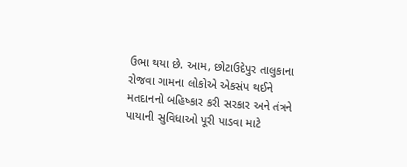ઉભા થયા છે. આમ, છોટાઉદેપુર તાલુકાના રોજવા ગામના લોકોએ એકસંપ થઈને મતદાનનો બહિષ્કાર કરી સરકાર અને તંત્રને પાયાની સુવિધાઓ પૂરી પાડવા માટે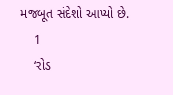મજબૂત સંદેશો આપ્યો છે.
    1
    ‘રોડ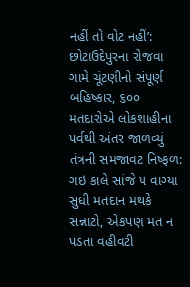નહીં તો વોટ નહીં’: છોટાઉદેપુરના રોજવા ગામે ચૂંટણીનો સંપૂર્ણ બહિષ્કાર, ૬૦૦ મતદારોએ લોકશાહીના પર્વથી અંતર જાળવ્યું
તંત્રની સમજાવટ નિષ્ફળ: ગઇ કાલે સાંજે ૫ વાગ્યા સુધી મતદાન મથકે સન્નાટો, એકપણ મત ન પડતા વહીવટી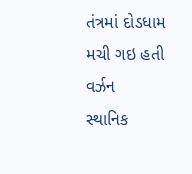તંત્રમાં દોડધામ મચી ગઇ હતી
વર્ઝન
સ્થાનિક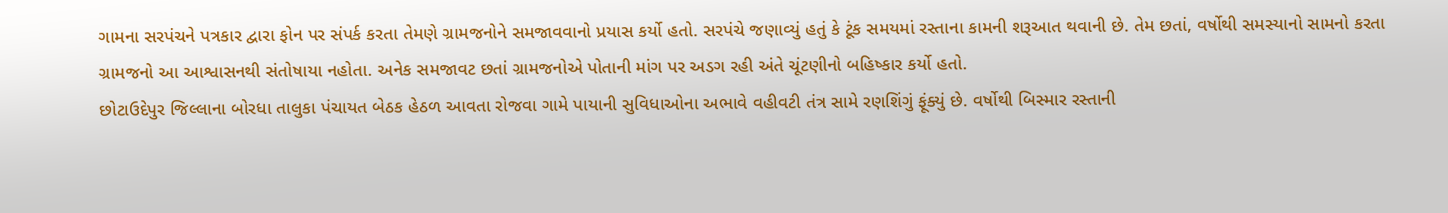ગામના સરપંચને પત્રકાર દ્વારા ફોન પર સંપર્ક કરતા તેમણે ગ્રામજનોને સમજાવવાનો પ્રયાસ કર્યો હતો. સરપંચે જણાવ્યું હતું કે ટૂંક સમયમાં રસ્તાના કામની શરૂઆત થવાની છે. તેમ છતાં, વર્ષોથી સમસ્યાનો સામનો કરતા ગ્રામજનો આ આશ્વાસનથી સંતોષાયા નહોતા. અનેક સમજાવટ છતાં ગ્રામજનોએ પોતાની માંગ પર અડગ રહી અંતે ચૂંટણીનો બહિષ્કાર કર્યો હતો.
છોટાઉદેપુર જિલ્લાના બોરધા તાલુકા પંચાયત બેઠક હેઠળ આવતા રોજવા ગામે પાયાની સુવિધાઓના અભાવે વહીવટી તંત્ર સામે રણશિંગું ફૂંક્યું છે. વર્ષોથી બિસ્માર રસ્તાની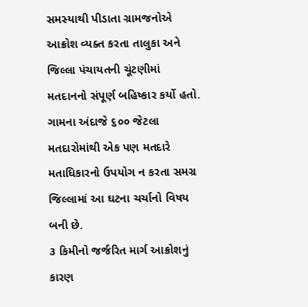સમસ્યાથી પીડાતા ગ્રામજનોએ આક્રોશ વ્યક્ત કરતા તાલુકા અને જિલ્લા પંચાયતની ચૂંટણીમાં મતદાનનો સંપૂર્ણ બહિષ્કાર કર્યો હતો. ગામના અંદાજે ૬૦૦ જેટલા મતદારોમાંથી એક પણ મતદારે મતાધિકારનો ઉપયોગ ન કરતા સમગ્ર જિલ્લામાં આ ઘટના ચર્ચાનો વિષય બની છે.
૩ કિમીનો જર્જરિત માર્ગ આક્રોશનું કારણ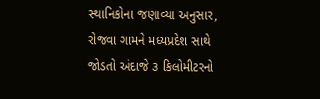સ્થાનિકોના જણાવ્યા અનુસાર, રોજવા ગામને મધ્યપ્રદેશ સાથે જોડતો અંદાજે ૩ કિલોમીટરનો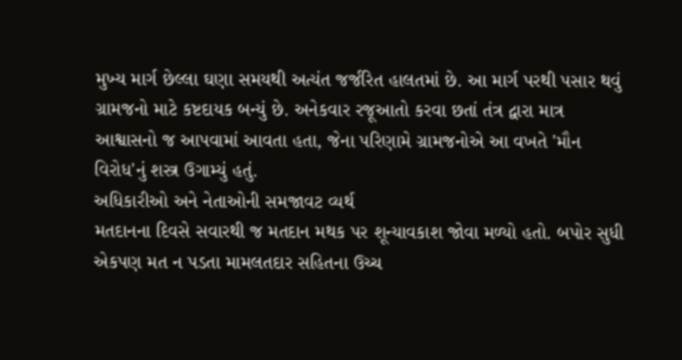મુખ્ય માર્ગ છેલ્લા ઘણા સમયથી અત્યંત જર્જરિત હાલતમાં છે. આ માર્ગ પરથી પસાર થવું ગ્રામજનો માટે કષ્ટદાયક બન્યું છે. અનેકવાર રજૂઆતો કરવા છતાં તંત્ર દ્વારા માત્ર આશ્વાસનો જ આપવામાં આવતા હતા, જેના પરિણામે ગ્રામજનોએ આ વખતે 'મૌન વિરોધ'નું શસ્ત્ર ઉગામ્યું હતું.
અધિકારીઓ અને નેતાઓની સમજાવટ વ્યર્થ
મતદાનના દિવસે સવારથી જ મતદાન મથક પર શૂન્યાવકાશ જોવા મળ્યો હતો. બપોર સુધી એકપણ મત ન પડતા મામલતદાર સહિતના ઉચ્ચ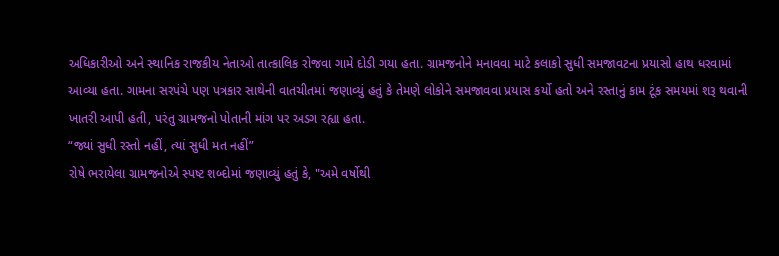અધિકારીઓ અને સ્થાનિક રાજકીય નેતાઓ તાત્કાલિક રોજવા ગામે દોડી ગયા હતા. ગ્રામજનોને મનાવવા માટે કલાકો સુધી સમજાવટના પ્રયાસો હાથ ધરવામાં આવ્યા હતા. ગામના સરપંચે પણ પત્રકાર સાથેની વાતચીતમાં જણાવ્યું હતું કે તેમણે લોકોને સમજાવવા પ્રયાસ કર્યો હતો અને રસ્તાનું કામ ટૂંક સમયમાં શરૂ થવાની ખાતરી આપી હતી, પરંતુ ગ્રામજનો પોતાની માંગ પર અડગ રહ્યા હતા.
“જ્યાં સુધી રસ્તો નહીં, ત્યાં સુધી મત નહીં”
રોષે ભરાયેલા ગ્રામજનોએ સ્પષ્ટ શબ્દોમાં જણાવ્યું હતું કે, "અમે વર્ષોથી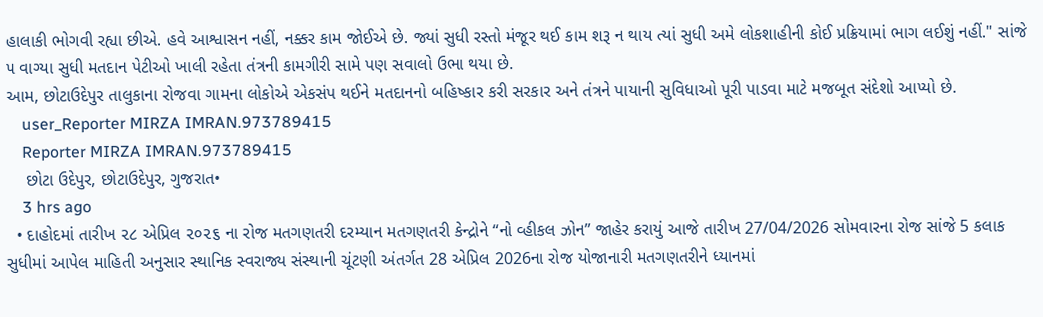હાલાકી ભોગવી રહ્યા છીએ. હવે આશ્વાસન નહીં, નક્કર કામ જોઈએ છે. જ્યાં સુધી રસ્તો મંજૂર થઈ કામ શરૂ ન થાય ત્યાં સુધી અમે લોકશાહીની કોઈ પ્રક્રિયામાં ભાગ લઈશું નહીં." સાંજે ૫ વાગ્યા સુધી મતદાન પેટીઓ ખાલી રહેતા તંત્રની કામગીરી સામે પણ સવાલો ઉભા થયા છે.
આમ, છોટાઉદેપુર તાલુકાના રોજવા ગામના લોકોએ એકસંપ થઈને મતદાનનો બહિષ્કાર કરી સરકાર અને તંત્રને પાયાની સુવિધાઓ પૂરી પાડવા માટે મજબૂત સંદેશો આપ્યો છે.
    user_Reporter MIRZA IMRAN.973789415
    Reporter MIRZA IMRAN.973789415
    છોટા ઉદેપુર, છોટાઉદેપુર, ગુજરાત•
    3 hrs ago
  • દાહોદમાં તારીખ ૨૮ એપ્રિલ ૨૦૨૬ ના રોજ મતગણતરી દરમ્યાન મતગણતરી કેન્દ્રોને “નો વ્હીકલ ઝોન” જાહેર કરાયું આજે તારીખ 27/04/2026 સોમવારના રોજ સાંજે 5 કલાક સુધીમાં આપેલ માહિતી અનુસાર સ્થાનિક સ્વરાજ્ય સંસ્થાની ચૂંટણી અંતર્ગત 28 એપ્રિલ 2026ના રોજ યોજાનારી મતગણતરીને ધ્યાનમાં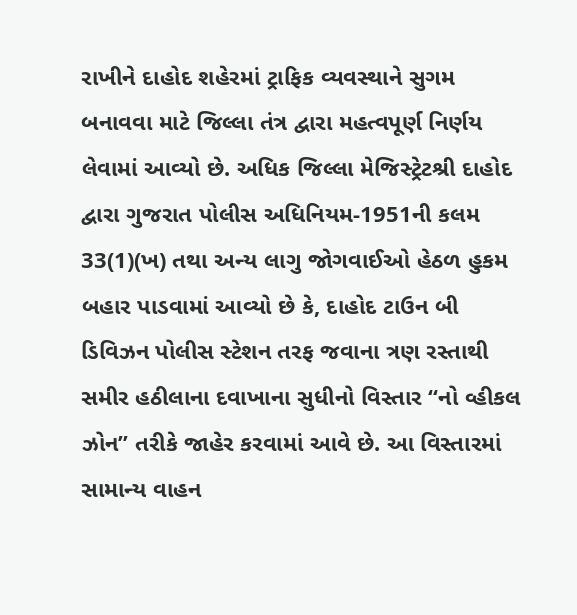રાખીને દાહોદ શહેરમાં ટ્રાફિક વ્યવસ્થાને સુગમ બનાવવા માટે જિલ્લા તંત્ર દ્વારા મહત્વપૂર્ણ નિર્ણય લેવામાં આવ્યો છે. અધિક જિલ્લા મેજિસ્ટ્રેટશ્રી દાહોદ દ્વારા ગુજરાત પોલીસ અધિનિયમ-1951ની કલમ 33(1)(ખ) તથા અન્ય લાગુ જોગવાઈઓ હેઠળ હુકમ બહાર પાડવામાં આવ્યો છે કે, દાહોદ ટાઉન બી ડિવિઝન પોલીસ સ્ટેશન તરફ જવાના ત્રણ રસ્તાથી સમીર હઠીલાના દવાખાના સુધીનો વિસ્તાર “નો વ્હીકલ ઝોન” તરીકે જાહેર કરવામાં આવે છે. આ વિસ્તારમાં સામાન્ય વાહન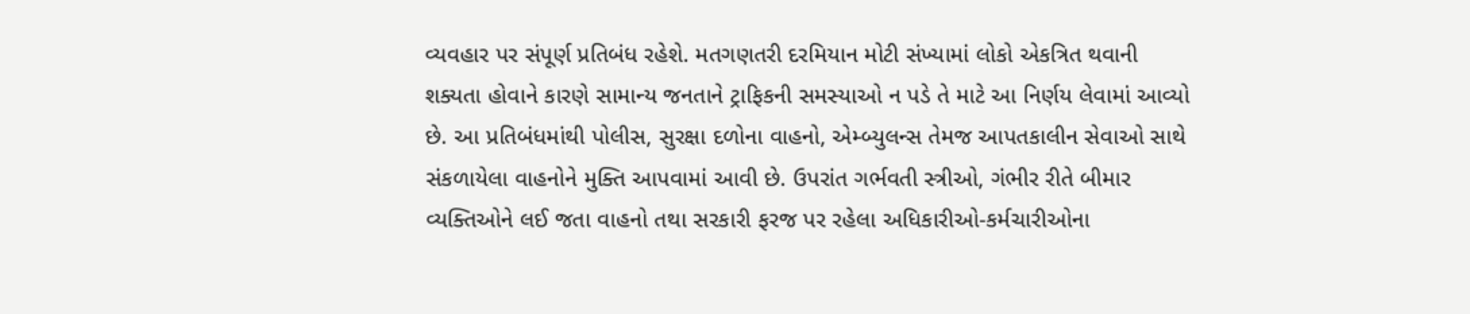વ્યવહાર પર સંપૂર્ણ પ્રતિબંધ રહેશે. મતગણતરી દરમિયાન મોટી સંખ્યામાં લોકો એકત્રિત થવાની શક્યતા હોવાને કારણે સામાન્ય જનતાને ટ્રાફિકની સમસ્યાઓ ન પડે તે માટે આ નિર્ણય લેવામાં આવ્યો છે. આ પ્રતિબંધમાંથી પોલીસ, સુરક્ષા દળોના વાહનો, એમ્બ્યુલન્સ તેમજ આપતકાલીન સેવાઓ સાથે સંકળાયેલા વાહનોને મુક્તિ આપવામાં આવી છે. ઉપરાંત ગર્ભવતી સ્ત્રીઓ, ગંભીર રીતે બીમાર વ્યક્તિઓને લઈ જતા વાહનો તથા સરકારી ફરજ પર રહેલા અધિકારીઓ-કર્મચારીઓના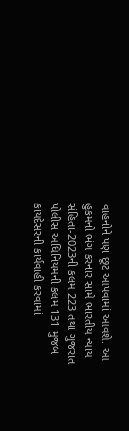વાહનોને પણ છૂટ આપવામાં આવશે. આ હુકમનો ભંગ કરનાર સામે ભારતીય ન્યાય સંહિતા-2023ની કલમ 223 તથા ગુજરાત પોલીસ અધિનિયમની કલમ 131 મુજબ કાયદેસરની કાર્યવાહી કરવામાં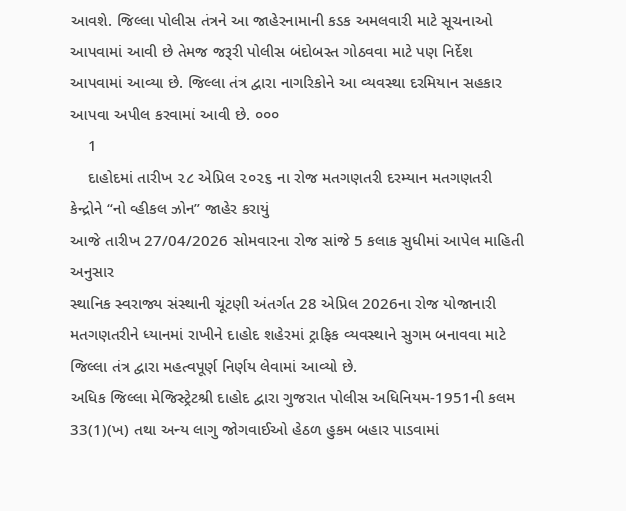આવશે. જિલ્લા પોલીસ તંત્રને આ જાહેરનામાની કડક અમલવારી માટે સૂચનાઓ આપવામાં આવી છે તેમજ જરૂરી પોલીસ બંદોબસ્ત ગોઠવવા માટે પણ નિર્દેશ આપવામાં આવ્યા છે. જિલ્લા તંત્ર દ્વારા નાગરિકોને આ વ્યવસ્થા દરમિયાન સહકાર આપવા અપીલ કરવામાં આવી છે. ૦૦૦
    1
    દાહોદમાં તારીખ ૨૮ એપ્રિલ ૨૦૨૬ ના રોજ મતગણતરી દરમ્યાન મતગણતરી કેન્દ્રોને “નો વ્હીકલ ઝોન” જાહેર કરાયું
આજે તારીખ 27/04/2026 સોમવારના રોજ સાંજે 5 કલાક સુધીમાં આપેલ માહિતી અનુસાર
સ્થાનિક સ્વરાજ્ય સંસ્થાની ચૂંટણી અંતર્ગત 28 એપ્રિલ 2026ના રોજ યોજાનારી મતગણતરીને ધ્યાનમાં રાખીને દાહોદ શહેરમાં ટ્રાફિક વ્યવસ્થાને સુગમ બનાવવા માટે જિલ્લા તંત્ર દ્વારા મહત્વપૂર્ણ નિર્ણય લેવામાં આવ્યો છે.
અધિક જિલ્લા મેજિસ્ટ્રેટશ્રી દાહોદ દ્વારા ગુજરાત પોલીસ અધિનિયમ-1951ની કલમ 33(1)(ખ) તથા અન્ય લાગુ જોગવાઈઓ હેઠળ હુકમ બહાર પાડવામાં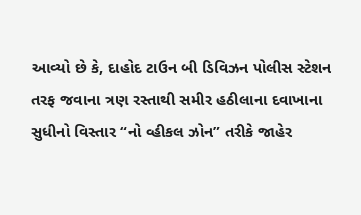આવ્યો છે કે, દાહોદ ટાઉન બી ડિવિઝન પોલીસ સ્ટેશન તરફ જવાના ત્રણ રસ્તાથી સમીર હઠીલાના દવાખાના સુધીનો વિસ્તાર “નો વ્હીકલ ઝોન” તરીકે જાહેર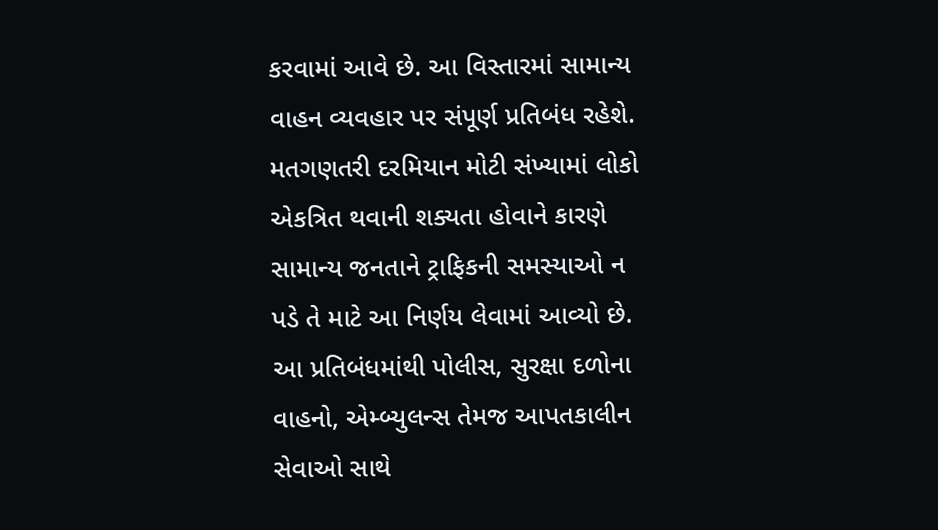કરવામાં આવે છે. આ વિસ્તારમાં સામાન્ય વાહન વ્યવહાર પર સંપૂર્ણ પ્રતિબંધ રહેશે.
મતગણતરી દરમિયાન મોટી સંખ્યામાં લોકો એકત્રિત થવાની શક્યતા હોવાને કારણે સામાન્ય જનતાને ટ્રાફિકની સમસ્યાઓ ન પડે તે માટે આ નિર્ણય લેવામાં આવ્યો છે.
આ પ્રતિબંધમાંથી પોલીસ, સુરક્ષા દળોના વાહનો, એમ્બ્યુલન્સ તેમજ આપતકાલીન સેવાઓ સાથે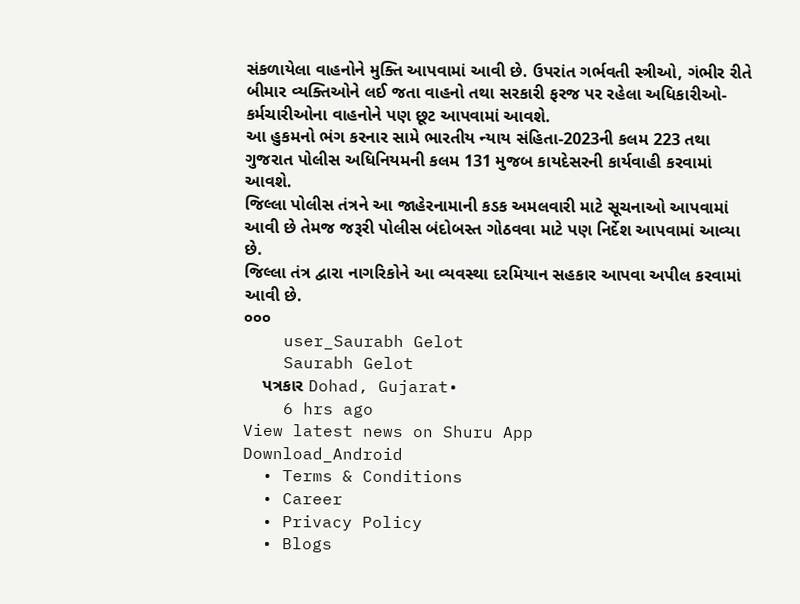સંકળાયેલા વાહનોને મુક્તિ આપવામાં આવી છે. ઉપરાંત ગર્ભવતી સ્ત્રીઓ, ગંભીર રીતે બીમાર વ્યક્તિઓને લઈ જતા વાહનો તથા સરકારી ફરજ પર રહેલા અધિકારીઓ-કર્મચારીઓના વાહનોને પણ છૂટ આપવામાં આવશે.
આ હુકમનો ભંગ કરનાર સામે ભારતીય ન્યાય સંહિતા-2023ની કલમ 223 તથા ગુજરાત પોલીસ અધિનિયમની કલમ 131 મુજબ કાયદેસરની કાર્યવાહી કરવામાં આવશે.
જિલ્લા પોલીસ તંત્રને આ જાહેરનામાની કડક અમલવારી માટે સૂચનાઓ આપવામાં આવી છે તેમજ જરૂરી પોલીસ બંદોબસ્ત ગોઠવવા માટે પણ નિર્દેશ આપવામાં આવ્યા છે.
જિલ્લા તંત્ર દ્વારા નાગરિકોને આ વ્યવસ્થા દરમિયાન સહકાર આપવા અપીલ કરવામાં આવી છે.
૦૦૦
    user_Saurabh Gelot
    Saurabh Gelot
    પત્રકાર Dohad, Gujarat•
    6 hrs ago
View latest news on Shuru App
Download_Android
  • Terms & Conditions
  • Career
  • Privacy Policy
  • Blogs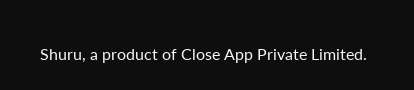Shuru, a product of Close App Private Limited.